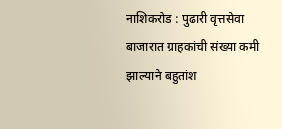नाशिकरोड : पुढारी वृत्तसेवा
बाजारात ग्राहकांची संख्या कमी झाल्याने बहुतांश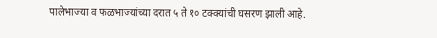पालेभाज्या व फळभाज्यांच्या दरात ५ ते १० टक्क्यांची घसरण झाली आहे.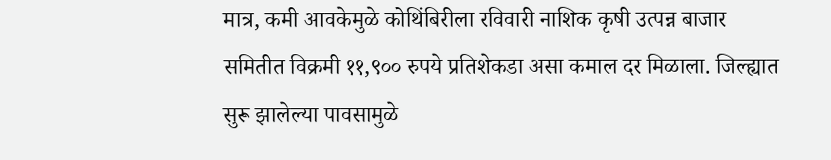मात्र, कमी आवकेमुळे कोथिंबिरीला रविवारी नाशिक कृषी उत्पन्न बाजार समितीत विक्रमी ११,९०० रुपये प्रतिशेकडा असा कमाल दर मिळाला. जिल्ह्यात सुरू झालेल्या पावसामुळे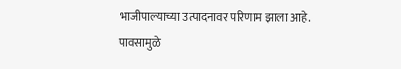भाजीपाल्याच्या उत्पादनावर परिणाम झाला आहे.
पावसामुळे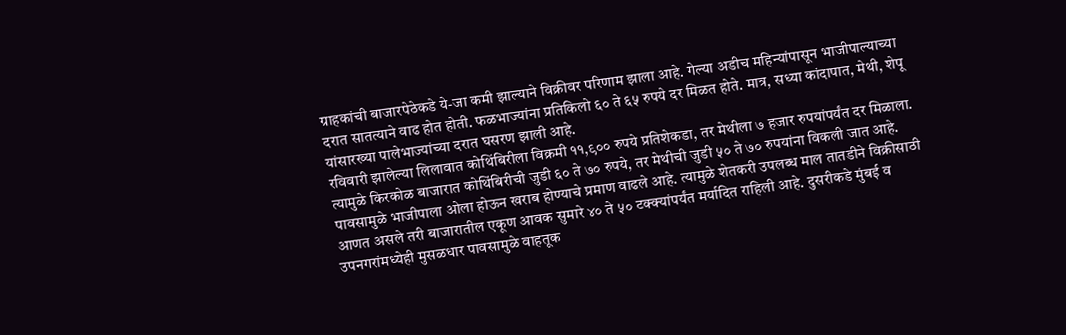ग्राहकांची बाजारपेठेकडे ये-जा कमी झाल्याने विक्रीवर परिणाम झाला आहे. गेल्या अडीच महिन्यांपासून भाजीपाल्याच्या दरात सातत्याने वाढ होत होती. फळभाज्यांना प्रतिकिलो ६० ते ६५ रुपये दर मिळत होते. मात्र, सध्या कांदापात, मेथी, शेपू यांसारख्या पालेभाज्यांच्या दरात घसरण झाली आहे.
रविवारी झालेल्या लिलावात कोथिंबिरीला विक्रमी ११,९०० रुपये प्रतिशेकडा, तर मेथीला ७ हजार रुपयांपर्यंत दर मिळाला. त्यामुळे किरकोळ बाजारात कोथिंबिरीची जुडी ६० ते ७० रुपये, तर मेथीची जुडी ५० ते ७० रुपयांना विकली जात आहे.
पावसामुळे भाजीपाला ओला होऊन खराब होण्याचे प्रमाण वाढले आहे. त्यामुळे शेतकरी उपलब्ध माल तातडीने विक्रीसाठी आणत असले तरी बाजारातील एकूण आवक सुमारे ४० ते ५० टक्क्यांपर्यंत मर्यादित राहिली आहे. दुसरीकडे मुंबई व उपनगरांमध्येही मुसळधार पावसामुळे वाहतूक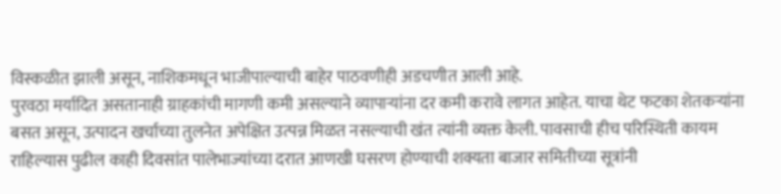विस्कळीत झाली असून, नाशिकमधून भाजीपाल्याची बाहेर पाठवणीही अडचणीत आली आहे.
पुरवठा मर्यादित असतानाही ग्राहकांची मागणी कमी असल्याने व्यापाऱ्यांना दर कमी करावे लागत आहेत. याचा थेट फटका शेतकऱ्यांना बसत असून, उत्पादन खर्चाच्या तुलनेत अपेक्षित उत्पन्न मिळत नसल्याची खंत त्यांनी व्यक्त केली. पावसाची हीच परिस्थिती कायम राहिल्यास पुढील काही दिवसांत पालेभाज्यांच्या दरात आणखी घसरण होण्याची शक्यता बाजार समितीच्या सूत्रांनी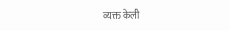व्यक्त केली